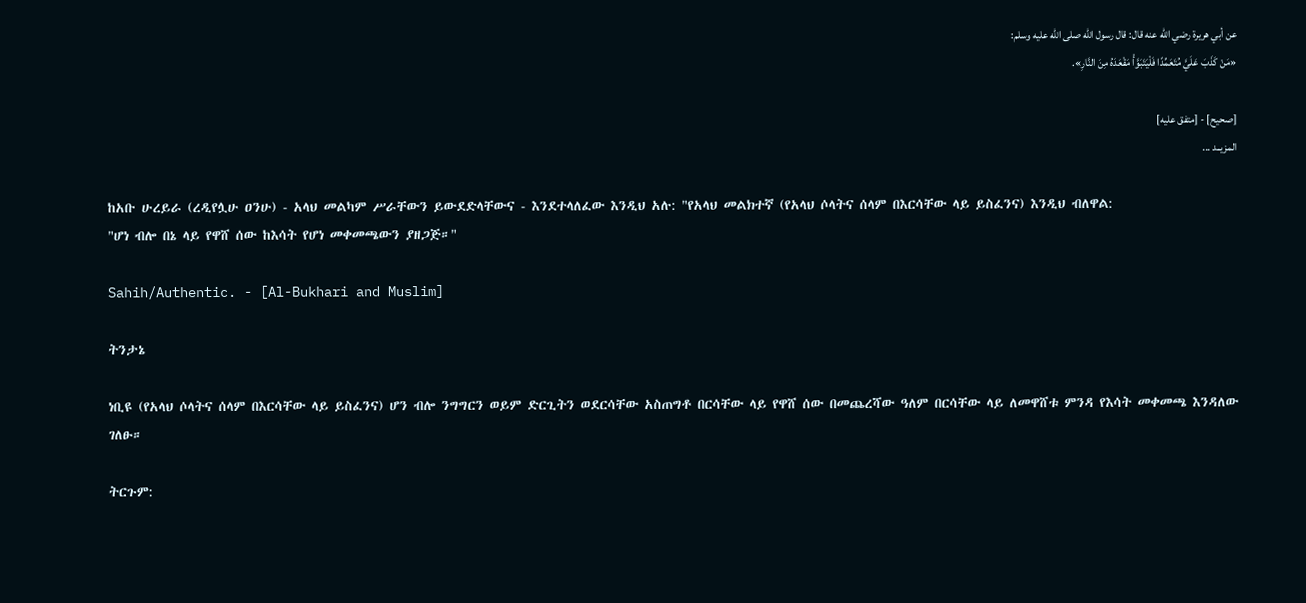عن أبي هريرة رضي الله عنه قال: قال رسول الله صلى الله عليه وسلم:
«مَنْ كَذَبَ عَلَيَّ مُتَعَمِّدًا فَلْيَتَبَوَّأْ مَقْعَدَهُ مِنَ النَّارِ».

[صحيح] - [متفق عليه]
المزيــد ...

ከአቡ ሁረይራ (ረዲየሏሁ ዐንሁ) - አላህ መልካም ሥራቸውን ይውደድላቸውና - እንደተላለፈው እንዲህ አሉ: "የአላህ መልክተኛ (የአላህ ሶላትና ሰላም በእርሳቸው ላይ ይስፈንና) እንዲህ ብለዋል:
"ሆነ ብሎ በኔ ላይ የዋሸ ሰው ከእሳት የሆነ መቀመጫውን ያዘጋጅ።"

Sahih/Authentic. - [Al-Bukhari and Muslim]

ትንታኔ

ነቢዩ (የአላህ ሶላትና ሰላም በእርሳቸው ላይ ይስፈንና) ሆን ብሎ ንግግርን ወይም ድርጊትን ወደርሳቸው አስጠግቶ በርሳቸው ላይ የዋሸ ሰው በመጨረሻው ዓለም በርሳቸው ላይ ለመዋሸቱ ምንዳ የእሳት መቀመጫ እንዳለው ገለፁ።

ትርጉም: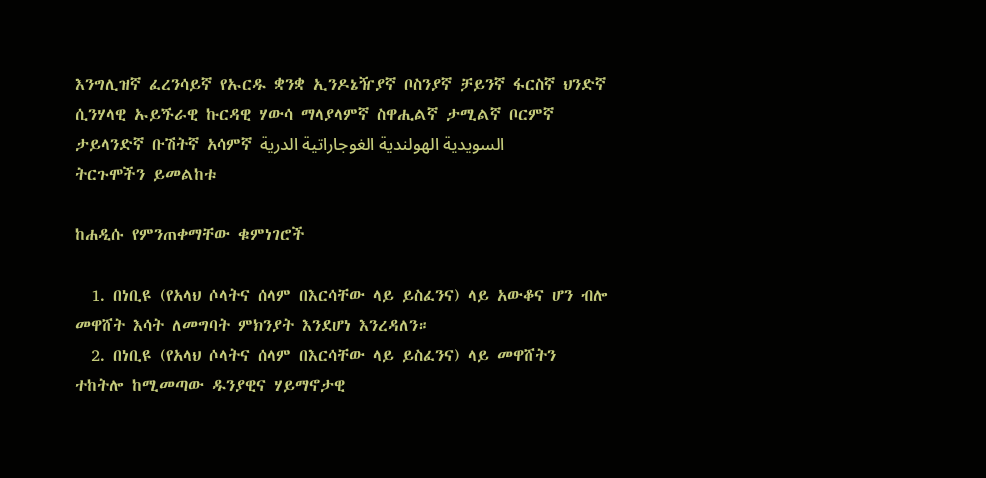እንግሊዝኛ ፈረንሳይኛ የኡርዱ ቋንቋ ኢንዶኔዥያኛ ቦስንያኛ ቻይንኛ ፋርስኛ ህንድኛ ሲንሃላዊ ኡይጙራዊ ኩርዳዊ ሃውሳ ማላያላምኛ ስዋሒልኛ ታሚልኛ ቦርምኛ ታይላንድኛ ቡሽትኛ አሳምኛ السويدية الهولندية الغوجاراتية الدرية
ትርጉሞችን ይመልከቱ

ከሐዲሱ የምንጠቀማቸው ቁምነገሮች

  1. በነቢዩ (የአላህ ሶላትና ሰላም በእርሳቸው ላይ ይስፈንና) ላይ አውቆና ሆን ብሎ መዋሸት እሳት ለመግባት ምክንያት እንደሆነ እንረዳለን።
  2. በነቢዩ (የአላህ ሶላትና ሰላም በእርሳቸው ላይ ይስፈንና) ላይ መዋሸትን ተከትሎ ከሚመጣው ዱንያዊና ሃይማኖታዊ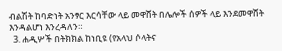ብልሽት ከባድነት አንፃር እርሳቸው ላይ መዋሸት በሌሎች ሰዎች ላይ እንደመዋሸት እንዳልሆነ እንረዳለን።
  3. ሐዲሦች በትክክል ከነቢዩ (የአላህ ሶላትና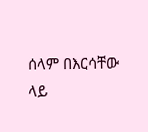ሰላም በእርሳቸው ላይ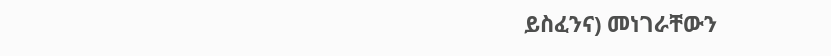ይስፈንና) መነገራቸውን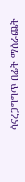ሳናረጋግግጥ በፊት ማሰራጨት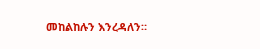መከልከሉን እንረዳለን።